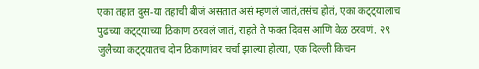एका तहात दुस-या तहाची बीजं असतात असं म्हणलं जातं,तसंच होतं, एका कट्ट्यालाच पुढच्या कट्ट्याच्या ठिकाण ठरवलं जातं, राहते ते फक्त दिवस आणि वेळ ठरवणं. २९ जुलैच्या कट्ट्यातच दोन ठिकाणांवर चर्चा झाल्या होत्या, एक दिल्ली किचन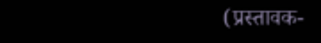(प्रस्तावक-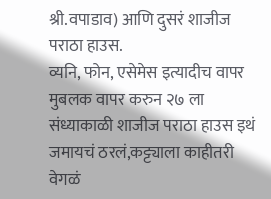श्री.वपाडाव) आणि दुसरं शाजीज पराठा हाउस.
व्यनि, फोन, एसेमेस इत्यादीच वापर मुबलक वापर करुन २७ ला संध्याकाळी शाजीज पराठा हाउस इथं जमायचं ठरलं,कट्ट्याला काहीतरी वेगळं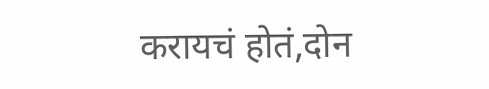करायचं होतं,दोन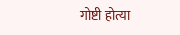गोष्टी होत्या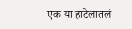एक या हाटेलातलं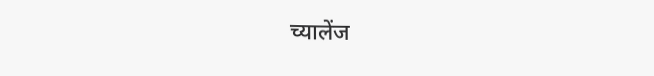च्यालेंज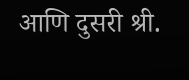आणि दुसरी श्री.